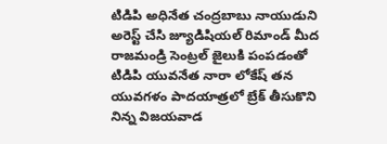టిడిపి అధినేత చంద్రబాబు నాయుడుని అరెస్ట్ చేసి జ్యూడిషియల్ రిమాండ్ మీద రాజమండ్రి సెంట్రల్ జైలుకి పంపడంతో టిడిపి యువనేత నారా లోకేష్ తన యువగళం పాదయాత్రలో బ్రేక్ తీసుకొని నిన్న విజయవాడ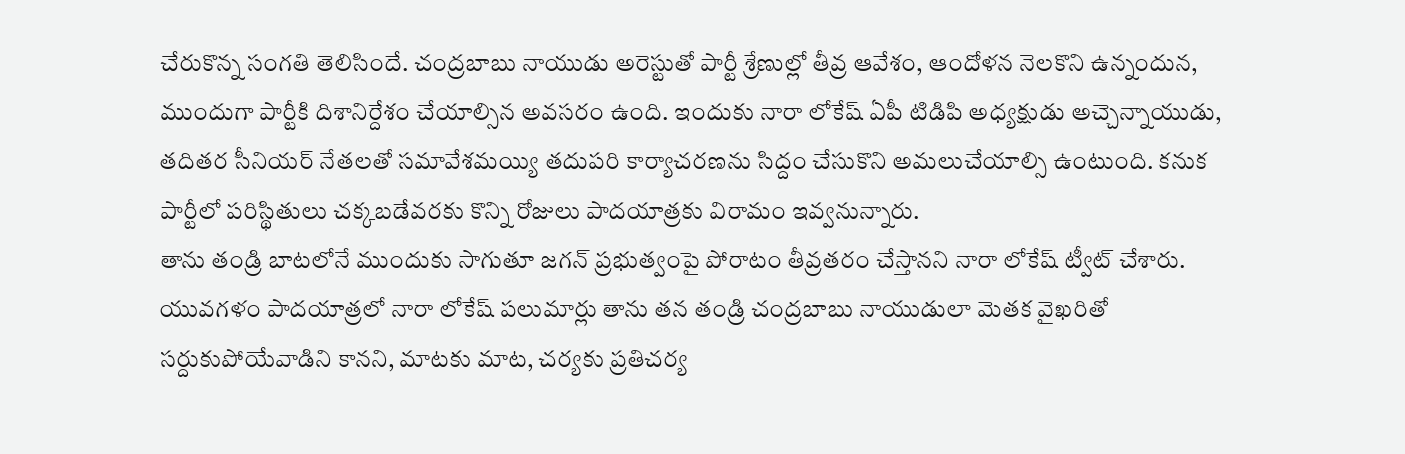చేరుకొన్న సంగతి తెలిసిందే. చంద్రబాబు నాయుడు అరెస్టుతో పార్టీ శ్రేణుల్లో తీవ్ర ఆవేశం, ఆందోళన నెలకొని ఉన్నందున, ముందుగా పార్టీకి దిశానిర్దేశం చేయాల్సిన అవసరం ఉంది. ఇందుకు నారా లోకేష్ ఏపీ టిడిపి అధ్యక్షుడు అచ్చెన్నాయుడు, తదితర సీనియర్ నేతలతో సమావేశమయ్యి తదుపరి కార్యాచరణను సిద్దం చేసుకొని అమలుచేయాల్సి ఉంటుంది. కనుక పార్టీలో పరిస్థితులు చక్కబడేవరకు కొన్ని రోజులు పాదయాత్రకు విరామం ఇవ్వనున్నారు.
తాను తండ్రి బాటలోనే ముందుకు సాగుతూ జగన్ ప్రభుత్వంపై పోరాటం తీవ్రతరం చేస్తానని నారా లోకేష్ ట్వీట్ చేశారు. యువగళం పాదయాత్రలో నారా లోకేష్ పలుమార్లు తాను తన తండ్రి చంద్రబాబు నాయుడులా మెతక వైఖరితో సర్దుకుపోయేవాడిని కానని, మాటకు మాట, చర్యకు ప్రతిచర్య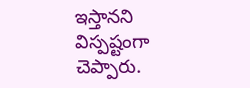ఇస్తానని విస్పష్టంగా చెప్పారు.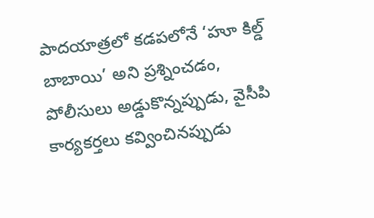పాదయాత్రలో కడపలోనే ‘హూ కిల్డ్ బాబాయి’ అని ప్రశ్నించడం, పోలీసులు అడ్డుకొన్నప్పుడు, వైసీపి కార్యకర్తలు కవ్వించినప్పుడు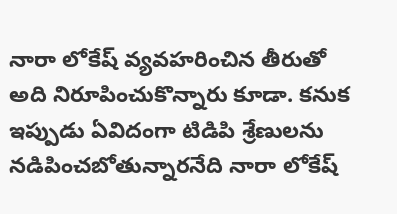నారా లోకేష్ వ్యవహరించిన తీరుతో అది నిరూపించుకొన్నారు కూడా. కనుక ఇప్పుడు ఏవిదంగా టిడిపి శ్రేణులను నడిపించబోతున్నారనేది నారా లోకేష్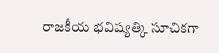రాజకీయ భవిష్యత్కి సూచికగా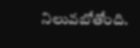నిలువబోతోంది.